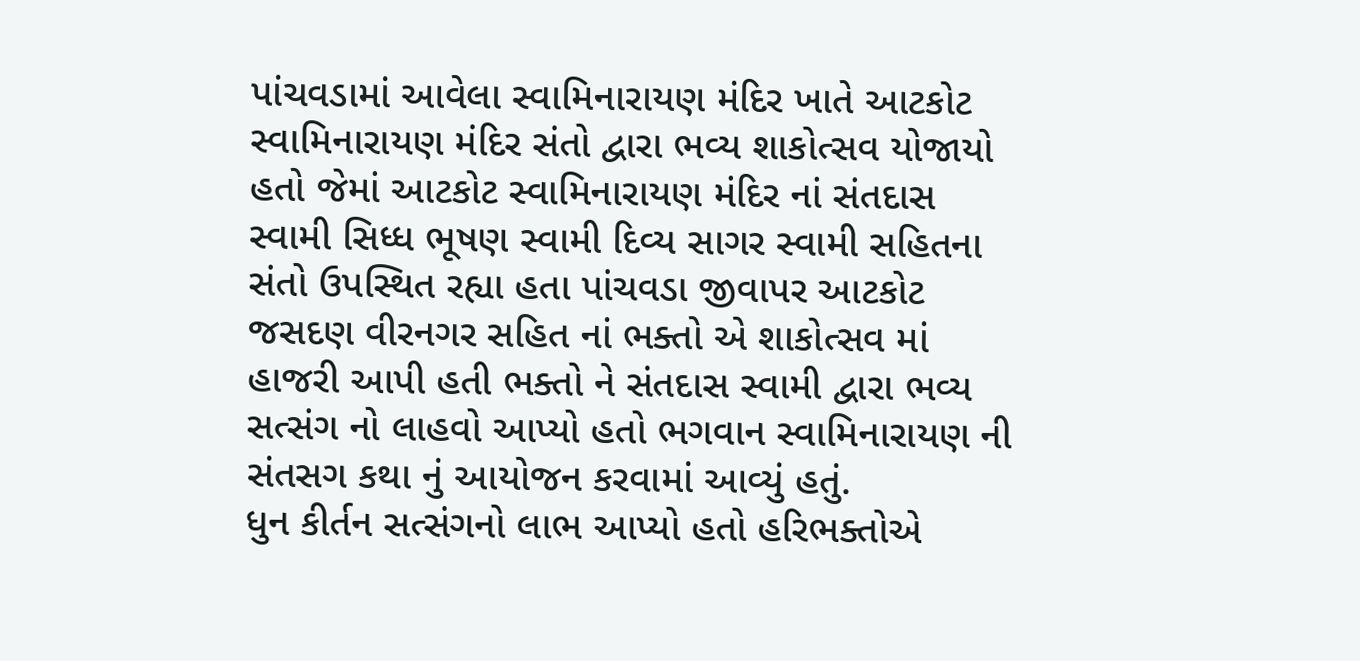પાંચવડામાં આવેલા સ્વામિનારાયણ મંદિર ખાતે આટકોટ સ્વામિનારાયણ મંદિર સંતો દ્વારા ભવ્ય શાકોત્સવ યોજાયો હતો જેમાં આટકોટ સ્વામિનારાયણ મંદિર નાં સંતદાસ સ્વામી સિધ્ધ ભૂષણ સ્વામી દિવ્ય સાગર સ્વામી સહિતના સંતો ઉપસ્થિત રહ્યા હતા પાંચવડા જીવાપર આટકોટ જસદણ વીરનગર સહિત નાં ભક્તો એ શાકોત્સવ માં હાજરી આપી હતી ભક્તો ને સંતદાસ સ્વામી દ્વારા ભવ્ય સત્સંગ નો લાહવો આપ્યો હતો ભગવાન સ્વામિનારાયણ ની સંતસગ કથા નું આયોજન કરવામાં આવ્યું હતું.
ધુન કીર્તન સત્સંગનો લાભ આપ્યો હતો હરિભક્તોએ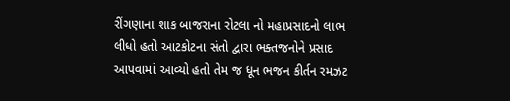રીંગણાના શાક બાજરાના રોટલા નો મહાપ્રસાદનો લાભ લીધો હતો આટકોટના સંતો દ્વારા ભક્તજનોને પ્રસાદ આપવામાં આવ્યો હતો તેમ જ ધૂન ભજન કીર્તન રમઝટ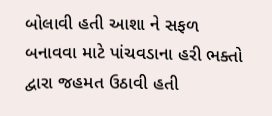બોલાવી હતી આશા ને સફળ બનાવવા માટે પાંચવડાના હરી ભક્તો દ્વારા જહમત ઉઠાવી હતી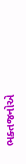ભક્તજનોએ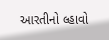આરતીનો લ્હાવો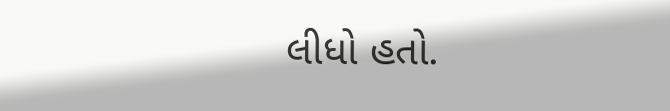લીધો હતો.